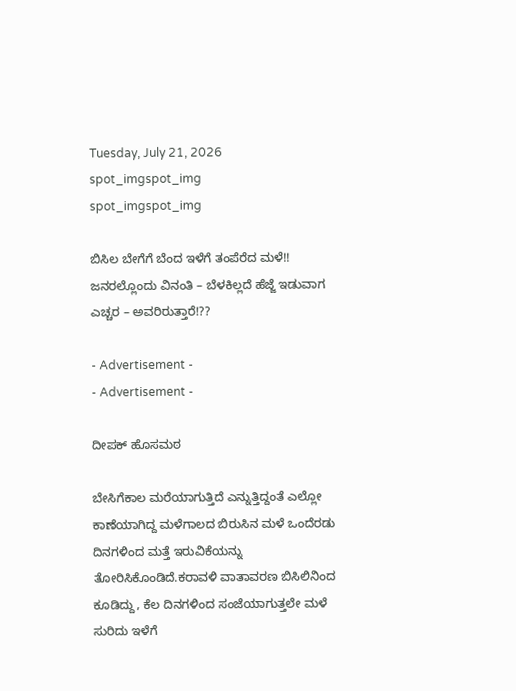Tuesday, July 21, 2026
spot_imgspot_img
spot_imgspot_img

ಬಿಸಿಲ ಬೇಗೆಗೆ ಬೆಂದ ಇಳೆಗೆ ತಂಪೆರೆದ ಮಳೆ!! ಜನರಲ್ಲೊಂದು ವಿನಂತಿ – ಬೆಳಕಿಲ್ಲದೆ ಹೆಜ್ಜೆ ಇಡುವಾಗ ಎಚ್ಚರ – ಅವರಿರುತ್ತಾರೆ!??

- Advertisement -
- Advertisement -

ದೀಪಕ್ ಹೊಸಮಠ

ಬೇಸಿಗೆಕಾಲ ಮರೆಯಾಗುತ್ತಿದೆ ಎನ್ನುತ್ತಿದ್ದಂತೆ ಎಲ್ಲೋ ಕಾಣೆಯಾಗಿದ್ದ ಮಳೆಗಾಲದ ಬಿರುಸಿನ ಮಳೆ ಒಂದೆರಡು ದಿನಗಳಿಂದ ಮತ್ತೆ ಇರುವಿಕೆಯನ್ನು ತೋರಿಸಿಕೊಂಡಿದೆ.ಕರಾವಳಿ ವಾತಾವರಣ ಬಿಸಿಲಿನಿಂದ ಕೂಡಿದ್ದು, ಕೆಲ ದಿನಗಳಿಂದ ಸಂಜೆಯಾಗುತ್ತಲೇ ಮಳೆ ಸುರಿದು ಇಳೆಗೆ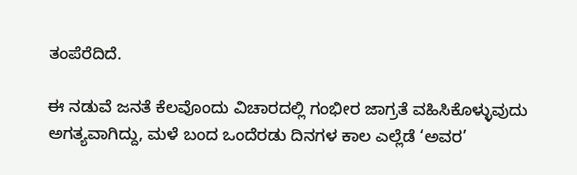ತಂಪೆರೆದಿದೆ.

ಈ ನಡುವೆ ಜನತೆ ಕೆಲವೊಂದು ವಿಚಾರದಲ್ಲಿ ಗಂಭೀರ ಜಾಗ್ರತೆ ವಹಿಸಿಕೊಳ್ಳುವುದು ಅಗತ್ಯವಾಗಿದ್ದು, ಮಳೆ ಬಂದ ಒಂದೆರಡು ದಿನಗಳ ಕಾಲ ಎಲ್ಲೆಡೆ ‘ಅವರ’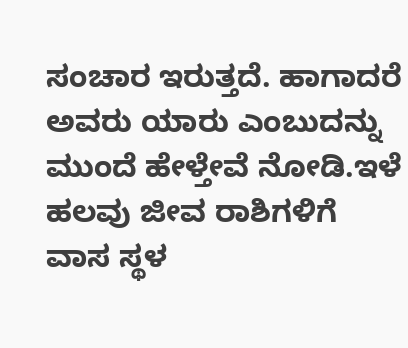ಸಂಚಾರ ಇರುತ್ತದೆ. ಹಾಗಾದರೆ ಅವರು ಯಾರು ಎಂಬುದನ್ನು ಮುಂದೆ ಹೇಳ್ತೇವೆ ನೋಡಿ.ಇಳೆ ಹಲವು ಜೀವ ರಾಶಿಗಳಿಗೆ ವಾಸ ಸ್ಥಳ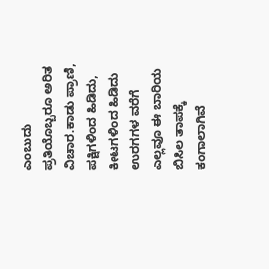ಎಂಬುದು ಪ್ರತಿಯೊಬ್ಬರೂ ಅರಿತ ವಿಚಾರ.ಕಾಡು ಪ್ರಾಣಿ, ಪಕ್ಷಿಗಳಿಂದ ಹಿಡಿದು, ಕೀಟಗಳಿಂದ ಹಿಡಿದು ಉರಗಗಳ ವರೆಗೆ ಎಲ್ಲವೂ ಈ ಬಾರಿಯ ಬಿಸಿಲ ತಾಪಕ್ಕೆ ಕಂಗಾಲಾಗಿವೆ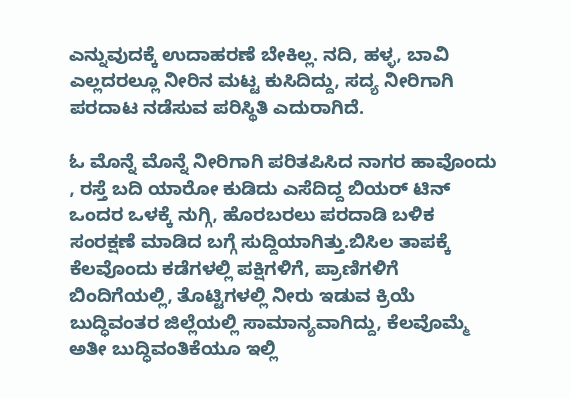ಎನ್ನುವುದಕ್ಕೆ ಉದಾಹರಣೆ ಬೇಕಿಲ್ಲ. ನದಿ, ಹಳ್ಳ, ಬಾವಿ ಎಲ್ಲದರಲ್ಲೂ ನೀರಿನ ಮಟ್ಟ ಕುಸಿದಿದ್ದು, ಸದ್ಯ ನೀರಿಗಾಗಿ ಪರದಾಟ ನಡೆಸುವ ಪರಿಸ್ಥಿತಿ ಎದುರಾಗಿದೆ.

ಓ ಮೊನ್ನೆ ಮೊನ್ನೆ ನೀರಿಗಾಗಿ ಪರಿತಪಿಸಿದ ನಾಗರ ಹಾವೊಂದು , ರಸ್ತೆ ಬದಿ ಯಾರೋ ಕುಡಿದು ಎಸೆದಿದ್ದ ಬಿಯರ್ ಟಿನ್ ಒಂದರ ಒಳಕ್ಕೆ ನುಗ್ಗಿ, ಹೊರಬರಲು ಪರದಾಡಿ ಬಳಿಕ ಸಂರಕ್ಷಣೆ ಮಾಡಿದ ಬಗ್ಗೆ ಸುದ್ದಿಯಾಗಿತ್ತು.ಬಿಸಿಲ ತಾಪಕ್ಕೆ ಕೆಲವೊಂದು ಕಡೆಗಳಲ್ಲಿ ಪಕ್ಷಿಗಳಿಗೆ, ಪ್ರಾಣಿಗಳಿಗೆ ಬಿಂದಿಗೆಯಲ್ಲಿ, ತೊಟ್ಟಿಗಳಲ್ಲಿ ನೀರು ಇಡುವ ಕ್ರಿಯೆ ಬುದ್ಧಿವಂತರ ಜಿಲ್ಲೆಯಲ್ಲಿ ಸಾಮಾನ್ಯವಾಗಿದ್ದು, ಕೆಲವೊಮ್ಮೆ ಅತೀ ಬುದ್ಧಿವಂತಿಕೆಯೂ ಇಲ್ಲಿ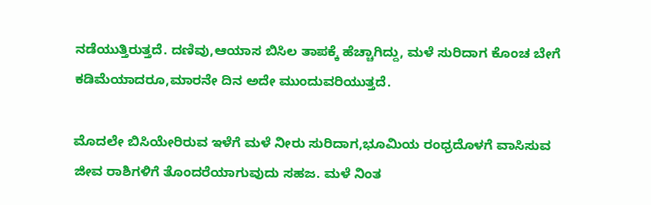ನಡೆಯುತ್ತಿರುತ್ತದೆ. ದಣಿವು,ಆಯಾಸ ಬಿಸಿಲ ತಾಪಕ್ಕೆ ಹೆಚ್ಚಾಗಿದ್ದು, ಮಳೆ ಸುರಿದಾಗ ಕೊಂಚ ಬೇಗೆ ಕಡಿಮೆಯಾದರೂ,ಮಾರನೇ ದಿನ ಅದೇ ಮುಂದುವರಿಯುತ್ತದೆ.

ಮೊದಲೇ ಬಿಸಿಯೇರಿರುವ ಇಳೆಗೆ ಮಳೆ ನೀರು ಸುರಿದಾಗ,ಭೂಮಿಯ ರಂಧ್ರದೊಳಗೆ ವಾಸಿಸುವ ಜೀವ ರಾಶಿಗಳಿಗೆ ತೊಂದರೆಯಾಗುವುದು ಸಹಜ. ಮಳೆ ನಿಂತ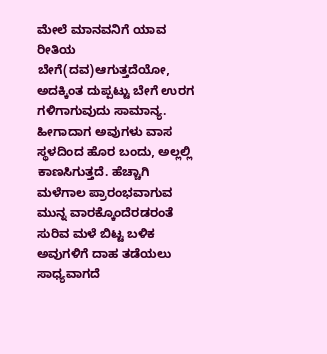ಮೇಲೆ ಮಾನವನಿಗೆ ಯಾವ ರೀತಿಯ ಬೇಗೆ(ದವ)ಆಗುತ್ತದೆಯೋ, ಅದಕ್ಕಿಂತ ದುಪ್ಪಟ್ಟು ಬೇಗೆ ಉರಗ ಗಳಿಗಾಗುವುದು ಸಾಮಾನ್ಯ. ಹೀಗಾದಾಗ ಅವುಗಳು ವಾಸ ಸ್ಥಳದಿಂದ ಹೊರ ಬಂದು, ಅಲ್ಲಲ್ಲಿ ಕಾಣಸಿಗುತ್ತದೆ. ಹೆಚ್ಚಾಗಿ ಮಳೆಗಾಲ ಪ್ರಾರಂಭವಾಗುವ ಮುನ್ನ ವಾರಕ್ಕೊಂದೆರಡರಂತೆ ಸುರಿವ ಮಳೆ ಬಿಟ್ಟ ಬಳಿಕ ಅವುಗಳಿಗೆ ದಾಹ ತಡೆಯಲು ಸಾಧ್ಯವಾಗದೆ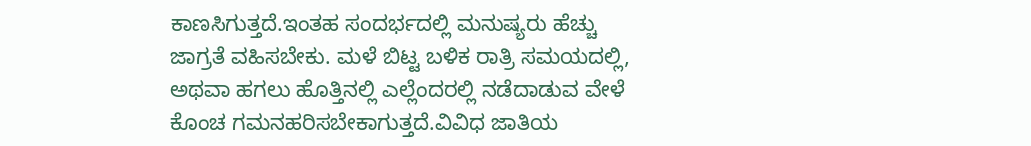ಕಾಣಸಿಗುತ್ತದೆ.ಇಂತಹ ಸಂದರ್ಭದಲ್ಲಿ ಮನುಷ್ಯರು ಹೆಚ್ಚು ಜಾಗ್ರತೆ ವಹಿಸಬೇಕು. ಮಳೆ ಬಿಟ್ಟ ಬಳಿಕ ರಾತ್ರಿ ಸಮಯದಲ್ಲಿ, ಅಥವಾ ಹಗಲು ಹೊತ್ತಿನಲ್ಲಿ ಎಲ್ಲೆಂದರಲ್ಲಿ ನಡೆದಾಡುವ ವೇಳೆ ಕೊಂಚ ಗಮನಹರಿಸಬೇಕಾಗುತ್ತದೆ.ವಿವಿಧ ಜಾತಿಯ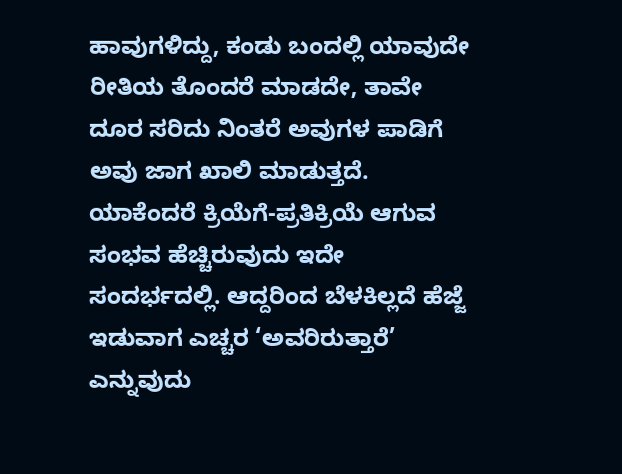ಹಾವುಗಳಿದ್ದು, ಕಂಡು ಬಂದಲ್ಲಿ ಯಾವುದೇ ರೀತಿಯ ತೊಂದರೆ ಮಾಡದೇ, ತಾವೇ ದೂರ ಸರಿದು ನಿಂತರೆ ಅವುಗಳ ಪಾಡಿಗೆ ಅವು ಜಾಗ ಖಾಲಿ ಮಾಡುತ್ತದೆ. ಯಾಕೆಂದರೆ ಕ್ರಿಯೆಗೆ-ಪ್ರತಿಕ್ರಿಯೆ ಆಗುವ ಸಂಭವ ಹೆಚ್ಚಿರುವುದು ಇದೇ ಸಂದರ್ಭದಲ್ಲಿ. ಆದ್ದರಿಂದ ಬೆಳಕಿಲ್ಲದೆ ಹೆಜ್ಜೆ ಇಡುವಾಗ ಎಚ್ಚರ ‘ಅವರಿರುತ್ತಾರೆ’ ಎನ್ನುವುದು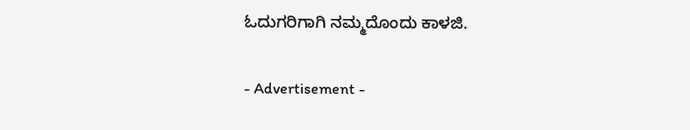ಓದುಗರಿಗಾಗಿ ನಮ್ಮದೊಂದು ಕಾಳಜಿ.

- Advertisement -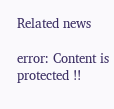Related news

error: Content is protected !!